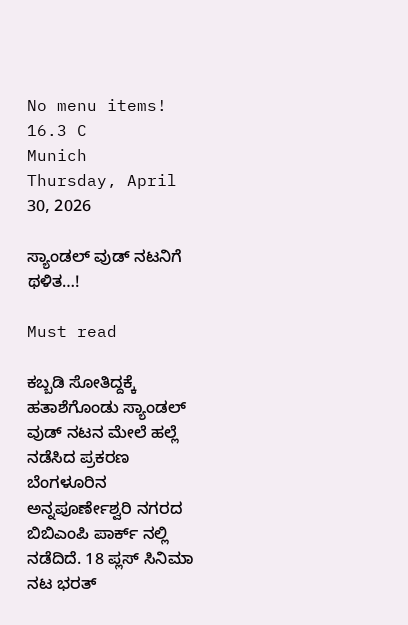No menu items!
16.3 C
Munich
Thursday, April 30, 2026

ಸ್ಯಾಂಡಲ್ ವುಡ್ ನಟನಿಗೆ ಥಳಿತ…!

Must read

ಕಬ್ಬಡಿ ಸೋತಿದ್ದಕ್ಕೆ ಹತಾಶೆಗೊಂಡು ಸ್ಯಾಂಡಲ್ ವುಡ್ ನಟನ ಮೇಲೆ ಹಲ್ಲೆ ನಡೆಸಿದ ಪ್ರಕರಣ ಬೆಂಗಳೂರಿನ ಅನ್ನಪೂರ್ಣೇಶ್ವರಿ ನಗರದ ಬಿಬಿಎಂಪಿ ಪಾರ್ಕ್ ನಲ್ಲಿ ನಡೆದಿದೆ. 18 ಪ್ಲಸ್ ಸಿನಿಮಾ ನಟ ಭರತ್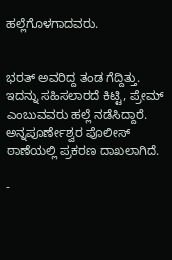ಹಲ್ಲೆಗೊಳಗಾದವರು.


ಭರತ್ ಅವರಿದ್ದ ತಂಡ ಗೆದ್ದಿತ್ತು. ಇದನ್ನು ಸಹಿಸಲಾರದೆ ಕಿಟ್ಟಿ, ಪ್ರೇಮ್ ಎಂಬುವವರು ಹಲ್ಲೆ ನಡೆಸಿದ್ದಾರೆ. ಅನ್ನಪೂರ್ಣೇಶ್ವರ ಪೊಲೀಸ್ ಠಾಣೆಯಲ್ಲಿ ಪ್ರಕರಣ ದಾಖಲಾಗಿದೆ.

-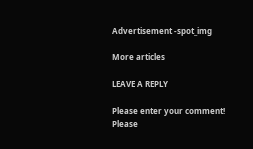Advertisement -spot_img

More articles

LEAVE A REPLY

Please enter your comment!
Please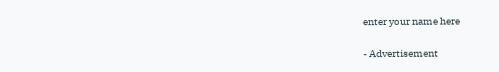enter your name here

- Advertisement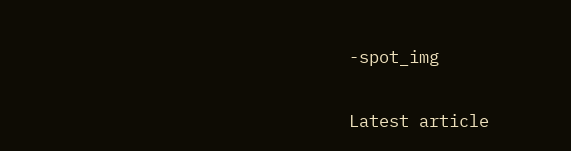-spot_img

Latest article